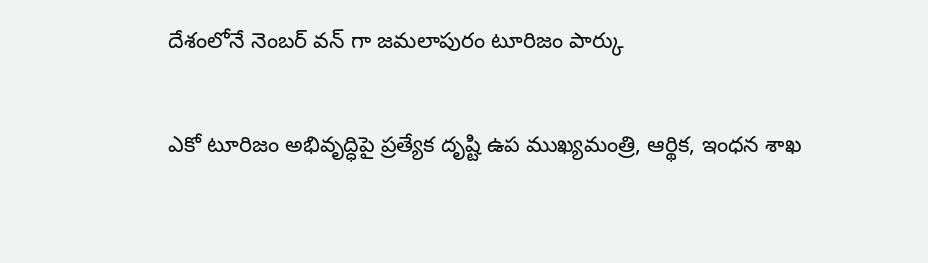దేశంలోనే నెంబర్ వన్ గా జమలాపురం టూరిజం పార్కు

ఎకో టూరిజం అభివృద్ధిపై ప్రత్యేక దృష్టి ఉప ముఖ్యమంత్రి, ఆర్థిక, ఇంధన శాఖ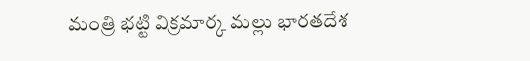మంత్రి భట్టి విక్రమార్క మల్లు భారతదేశ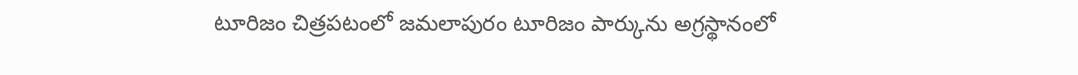టూరిజం చిత్రపటంలో జమలాపురం టూరిజం పార్కును అగ్రస్థానంలో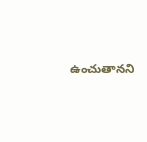ఉంచుతానని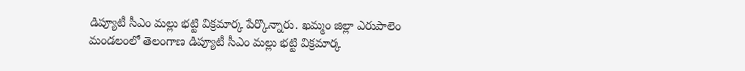డిప్యూటీ సీఎం మల్లు భట్టి విక్రమార్క పేర్కొన్నారు. ఖమ్మం జిల్లా ఎరుపాలెం మండలంలో తెలంగాణ డిప్యూటీ సీఎం మల్లు భట్టి విక్రమార్క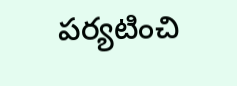పర్యటించి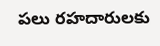పలు రహదారులకు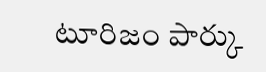టూరిజం పార్కు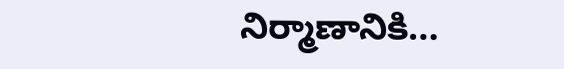నిర్మాణానికి…